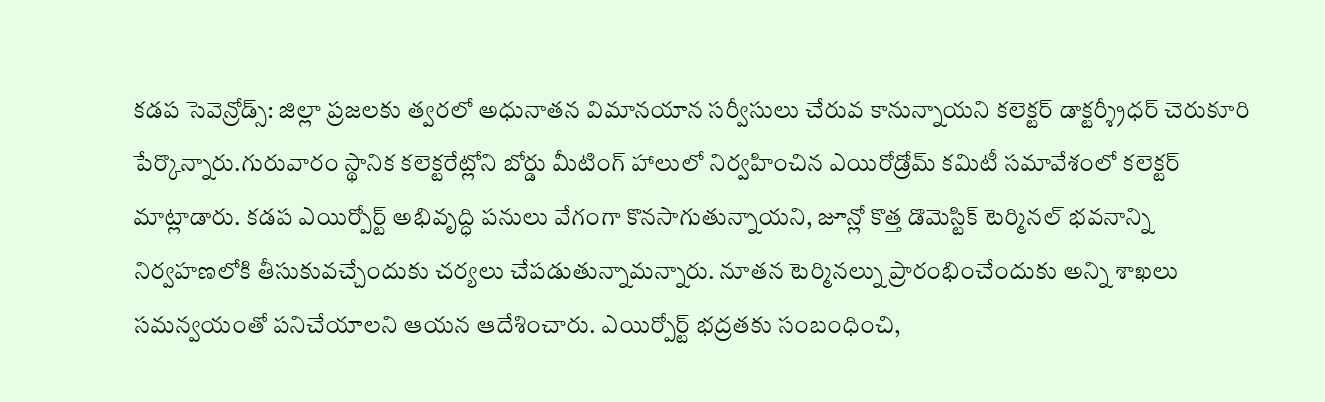కడప సెవెన్రోడ్స్: జిల్లా ప్రజలకు త్వరలో అధునాతన విమానయాన సర్వీసులు చేరువ కానున్నాయని కలెక్టర్ డాక్టర్శ్రీధర్ చెరుకూరి పేర్కొన్నారు.గురువారం స్థానిక కలెక్టరేట్లోని బోర్డు మీటింగ్ హాలులో నిర్వహించిన ఎయిరోడ్రోమ్ కమిటీ సమావేశంలో కలెక్టర్ మాట్లాడారు. కడప ఎయిర్పోర్ట్ అభివృద్ధి పనులు వేగంగా కొనసాగుతున్నాయని, జూన్లో కొత్త డొమెస్టిక్ టెర్మినల్ భవనాన్ని నిర్వహణలోకి తీసుకువచ్చేందుకు చర్యలు చేపడుతున్నామన్నారు. నూతన టెర్మినల్ను ప్రారంభించేందుకు అన్ని శాఖలు సమన్వయంతో పనిచేయాలని ఆయన ఆదేశించారు. ఎయిర్పోర్ట్ భద్రతకు సంబంధించి,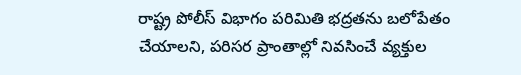రాష్ట్ర పోలీస్ విభాగం పరిమితి భద్రతను బలోపేతం చేయాలని, పరిసర ప్రాంతాల్లో నివసించే వ్యక్తుల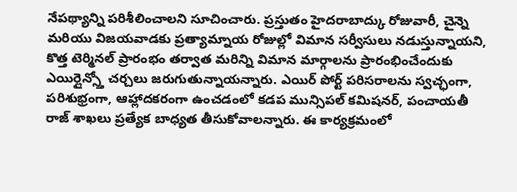నేపథ్యాన్ని పరిశీలించాలని సూచించారు. ప్రస్తుతం హైదరాబాద్కు రోజువారీ, చైన్నె మరియు విజయవాడకు ప్రత్యామ్నాయ రోజుల్లో విమాన సర్వీసులు నడుస్తున్నాయని, కొత్త టెర్మినల్ ప్రారంభం తర్వాత మరిన్ని విమాన మార్గాలను ప్రారంభించేందుకు ఎయిర్లైన్స్తో చర్చలు జరుగుతున్నాయన్నారు. ఎయిర్ పోర్ట్ పరిసరాలను స్వచ్ఛంగా, పరిశుభ్రంగా, ఆహ్లాదకరంగా ఉంచడంలో కడప మున్సిపల్ కమిషనర్, పంచాయతీ రాజ్ శాఖలు ప్రత్యేక బాధ్యత తీసుకోవాలన్నారు. ఈ కార్యక్రమంలో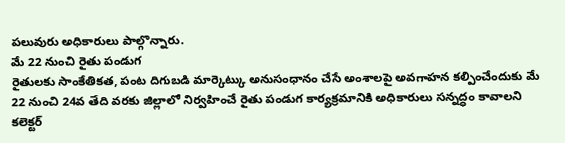పలువురు అధికారులు పాల్గొన్నారు.
మే 22 నుంచి రైతు పండుగ
రైతులకు సాంకేతికత, పంట దిగుబడి మార్కెట్కు అనుసంధానం చేసే అంశాలపై అవగాహన కల్పించేందుకు మే 22 నుంచి 24వ తేది వరకు జిల్లాలో నిర్వహించే రైతు పండుగ కార్యక్రమానికి అధికారులు సన్నద్ధం కావాలని కలెక్టర్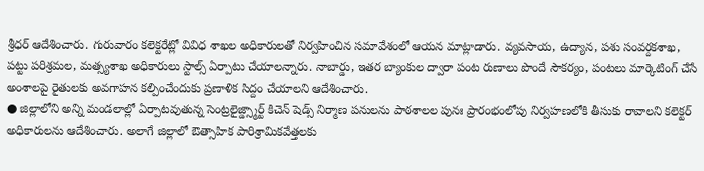శ్రీధర్ ఆదేశించారు. గురువారం కలెక్టరేట్లో వివిధ శాఖల అధికారులతో నిర్వహించిన సమావేశంలో ఆయన మాట్లాడారు. వ్యవసాయ, ఉద్యాన, పశు సంవర్దకశాఖ, పట్టు పరిశ్రమల, మత్స్యశాఖ అధికారులు స్టాల్స్ ఏర్పాటు చేయాలన్నారు. నాబార్డు, ఇతర బ్యాంకుల ద్వారా పంట రుణాలు పొందే సౌకర్యం, పంటలు మార్కెటింగ్ చేసే అంశాలపై రైతులకు అవగాహన కల్పించేందుకు ప్రణాళిక సిద్దం చేయాలని ఆదేశించారు.
● జిల్లాలోని అన్ని మండలాల్లో ఏర్పాటవుతున్న సెంట్రలైజ్డ్స్మార్ట్ కిచెన్ షెడ్స్ నిర్మాణ పనులను పాఠశాలల పునః ప్రారంభంలోపు నిర్వహణలోకి తీసుకు రావాలని కలెక్టర్ అధికారులను ఆదేశించారు. అలాగే జిల్లాలో ఔత్సాహిక పారిశ్రామికవేత్తలకు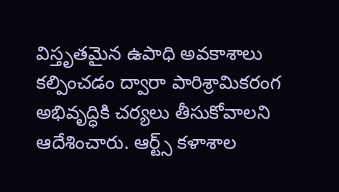విస్తృతమైన ఉపాధి అవకాశాలు కల్పించడం ద్వారా పారిశ్రామికరంగ అభివృద్ధికి చర్యలు తీసుకోవాలని ఆదేశించారు. ఆర్ట్స్ కళాశాల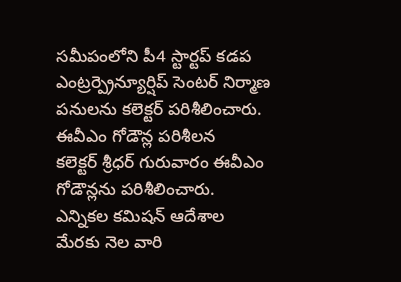సమీపంలోని పీ4 స్టార్టప్ కడప ఎంట్రర్ప్రెన్యూర్షిప్ సెంటర్ నిర్మాణ పనులను కలెక్టర్ పరిశీలించారు.
ఈవీఎం గోడౌన్ల పరిశీలన
కలెక్టర్ శ్రీధర్ గురువారం ఈవీఎం గోడౌన్లను పరిశీలించారు. ఎన్నికల కమిషన్ ఆదేశాల మేరకు నెల వారి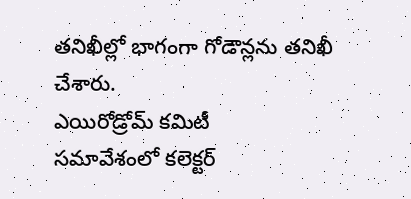తనిఖీల్లో భాగంగా గోడౌన్లను తనిఖీ చేశారు.
ఎయిరోడ్రోమ్ కమిటీ
సమావేశంలో కలెక్టర్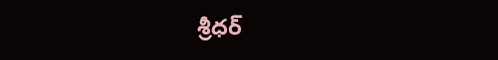శ్రీధర్